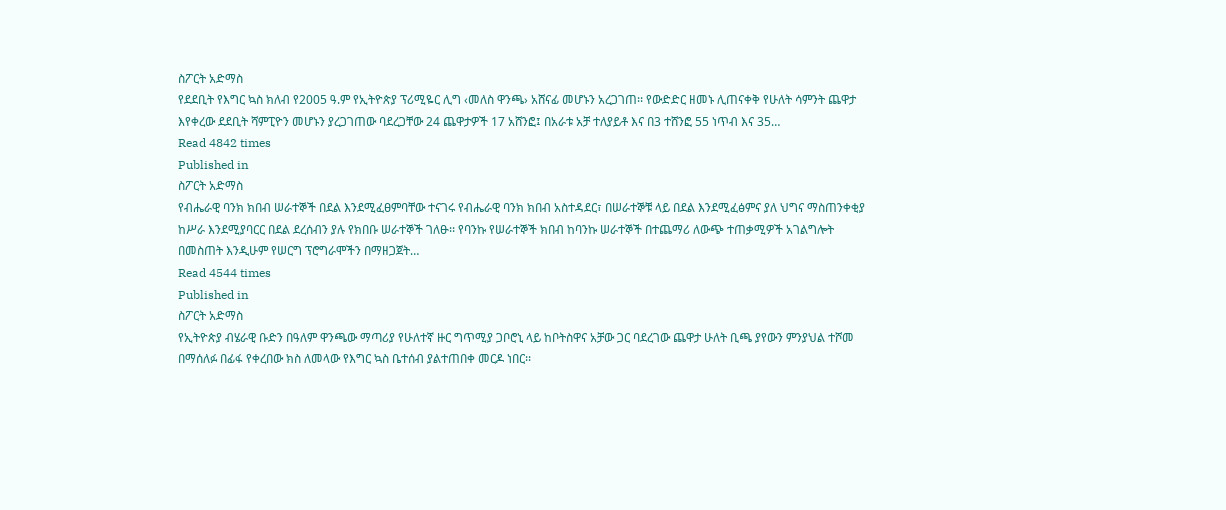ስፖርት አድማስ
የደደቢት የእግር ኳስ ክለብ የ2005 ዓ.ም የኢትዮጵያ ፕሪሚዬር ሊግ ‹መለስ ዋንጫ› አሸናፊ መሆኑን አረጋገጠ፡፡ የውድድር ዘመኑ ሊጠናቀቅ የሁለት ሳምንት ጨዋታ እየቀረው ደደቢት ሻምፒዮን መሆኑን ያረጋገጠው ባደረጋቸው 24 ጨዋታዎች 17 አሸንፎ፤ በአራቱ አቻ ተለያይቶ እና በ3 ተሸንፎ 55 ነጥብ እና 35…
Read 4842 times
Published in
ስፖርት አድማስ
የብሔራዊ ባንክ ክበብ ሠራተኞች በደል እንደሚፈፀምባቸው ተናገሩ የብሔራዊ ባንክ ክበብ አስተዳደር፣ በሠራተኞቹ ላይ በደል እንደሚፈፅምና ያለ ህግና ማስጠንቀቂያ ከሥራ እንደሚያባርር በደል ደረሰብን ያሉ የክበቡ ሠራተኞች ገለፁ፡፡ የባንኩ የሠራተኞች ክበብ ከባንኩ ሠራተኞች በተጨማሪ ለውጭ ተጠቃሚዎች አገልግሎት በመስጠት እንዲሁም የሠርግ ፕሮግራሞችን በማዘጋጀት…
Read 4544 times
Published in
ስፖርት አድማስ
የኢትዮጵያ ብሄራዊ ቡድን በዓለም ዋንጫው ማጣሪያ የሁለተኛ ዙር ግጥሚያ ጋቦሮኒ ላይ ከቦትስዋና አቻው ጋር ባደረገው ጨዋታ ሁለት ቢጫ ያየውን ምንያህል ተሾመ በማሰለፉ በፊፋ የቀረበው ክስ ለመላው የእግር ኳስ ቤተሰብ ያልተጠበቀ መርዶ ነበር፡፡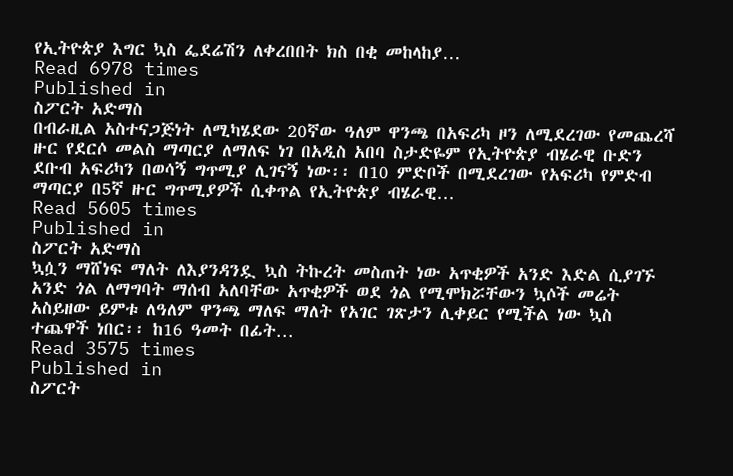የኢትዮጵያ እግር ኳስ ፌደሬሽን ለቀረበበት ክስ በቂ መከላከያ…
Read 6978 times
Published in
ስፖርት አድማስ
በብራዚል አስተናጋጅነት ለሚካሄደው 20ኛው ዓለም ዋንጫ በአፍሪካ ዞን ለሚደረገው የመጨረሻ ዙር የደርሶ መልስ ማጣርያ ለማለፍ ነገ በአዲስ አበባ ስታድዬም የኢትዮጵያ ብሄራዊ ቡድን ደቡብ አፍሪካን በወሳኝ ግጥሚያ ሊገናኝ ነው፡፡ በ10 ምድቦች በሚደረገው የአፍሪካ የምድብ ማጣርያ በ5ኛ ዙር ግጥሚያዎች ሲቀጥል የኢትዮጵያ ብሄራዊ…
Read 5605 times
Published in
ስፖርት አድማስ
ኳሷን ማሸነፍ ማለት ለእያንዳንዷ ኳስ ትኩረት መስጠት ነው አጥቂዎች አንድ እድል ሲያገኙ አንድ ጎል ለማግባት ማሰብ አለባቸው አጥቂዎች ወደ ጎል የሚሞክሯቸውን ኳሶች መሬት አስይዘው ይምቱ ለዓለም ዋንጫ ማለፍ ማለት የአገር ገጽታን ሊቀይር የሚችል ነው ኳስ ተጨዋች ነበር፡፡ ከ16 ዓመት በፊት…
Read 3575 times
Published in
ስፖርት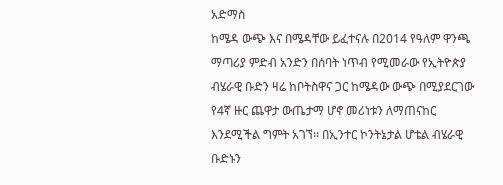አድማስ
ከሜዳ ውጭ እና በሜዳቸው ይፈተናሉ በ2014 የዓለም ዋንጫ ማጣሪያ ምድብ አንድን በሰባት ነጥብ የሚመራው የኢትዮጵያ ብሄራዊ ቡድን ዛሬ ከቦትስዋና ጋር ከሜዳው ውጭ በሚያደርገው የ4ኛ ዙር ጨዋታ ውጤታማ ሆኖ መሪነቱን ለማጠናከር እንደሚችል ግምት አገኘ፡፡ በኢንተር ኮንትኔታል ሆቴል ብሄራዊ ቡድኑን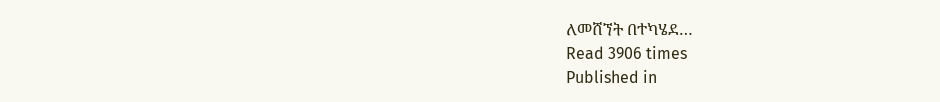ለመሸኘት በተካሄደ…
Read 3906 times
Published in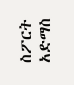ስፖርት አድማስ